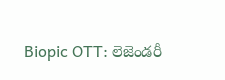Biopic OTT: లెజెండరీ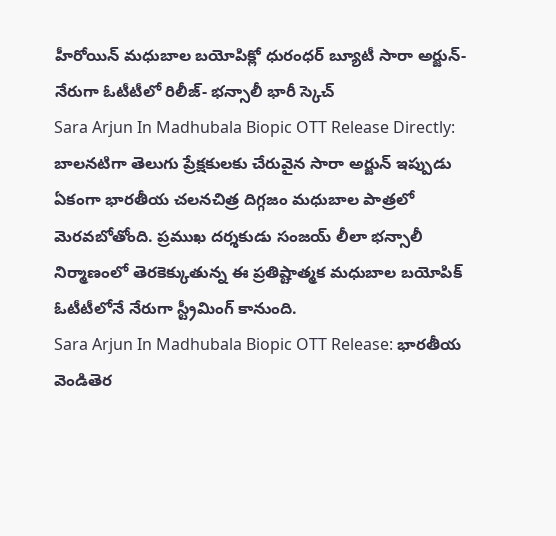హీరోయిన్ మధుబాల బయోపిక్లో ధురంధర్ బ్యూటీ సారా అర్జున్- నేరుగా ఓటీటీలో రిలీజ్- భన్సాలీ భారీ స్కెచ్
Sara Arjun In Madhubala Biopic OTT Release Directly: బాలనటిగా తెలుగు ప్రేక్షకులకు చేరువైన సారా అర్జున్ ఇప్పుడు ఏకంగా భారతీయ చలనచిత్ర దిగ్గజం మధుబాల పాత్రలో మెరవబోతోంది. ప్రముఖ దర్శకుడు సంజయ్ లీలా భన్సాలీ నిర్మాణంలో తెరకెక్కుతున్న ఈ ప్రతిష్టాత్మక మధుబాల బయోపిక్ ఓటీటీలోనే నేరుగా స్ట్రీమింగ్ కానుంది.
Sara Arjun In Madhubala Biopic OTT Release: భారతీయ వెండితెర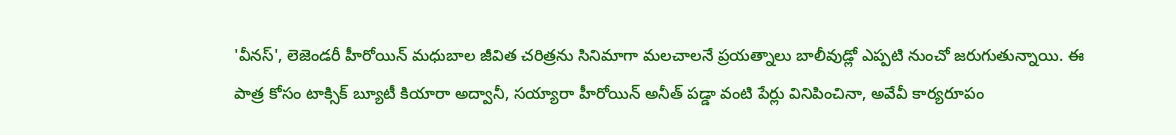'వీనస్', లెజెండరీ హీరోయిన్ మధుబాల జీవిత చరిత్రను సినిమాగా మలచాలనే ప్రయత్నాలు బాలీవుడ్లో ఎప్పటి నుంచో జరుగుతున్నాయి. ఈ పాత్ర కోసం టాక్సిక్ బ్యూటీ కియారా అద్వానీ, సయ్యారా హీరోయిన్ అనీత్ పడ్డా వంటి పేర్లు వినిపించినా, అవేవీ కార్యరూపం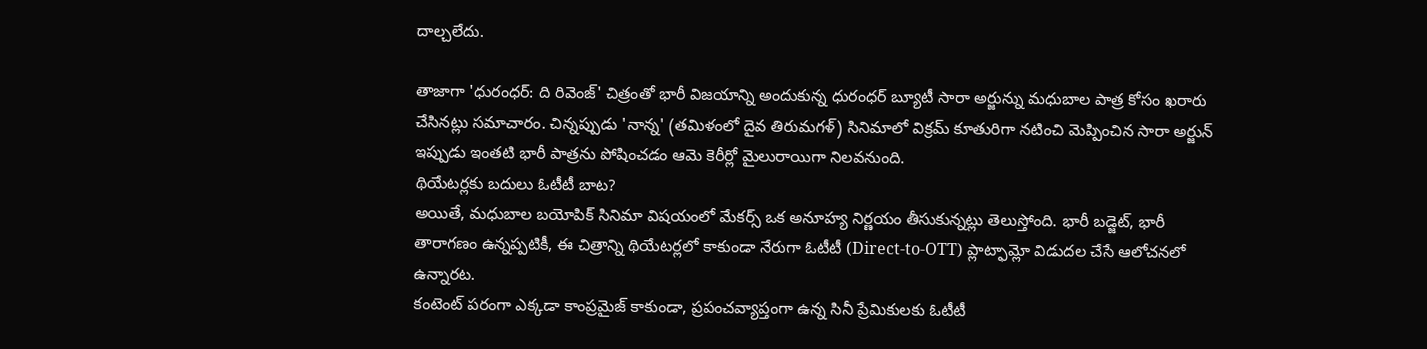దాల్చలేదు.

తాజాగా 'ధురంధర్: ది రివెంజ్' చిత్రంతో భారీ విజయాన్ని అందుకున్న ధురంధర్ బ్యూటీ సారా అర్జున్ను మధుబాల పాత్ర కోసం ఖరారు చేసినట్లు సమాచారం. చిన్నప్పుడు 'నాన్న' (తమిళంలో దైవ తిరుమగళ్) సినిమాలో విక్రమ్ కూతురిగా నటించి మెప్పించిన సారా అర్జున్ ఇప్పుడు ఇంతటి భారీ పాత్రను పోషించడం ఆమె కెరీర్లో మైలురాయిగా నిలవనుంది.
థియేటర్లకు బదులు ఓటీటీ బాట?
అయితే, మధుబాల బయోపిక్ సినిమా విషయంలో మేకర్స్ ఒక అనూహ్య నిర్ణయం తీసుకున్నట్లు తెలుస్తోంది. భారీ బడ్జెట్, భారీ తారాగణం ఉన్నప్పటికీ, ఈ చిత్రాన్ని థియేటర్లలో కాకుండా నేరుగా ఓటీటీ (Direct-to-OTT) ప్లాట్ఫామ్లో విడుదల చేసే ఆలోచనలో ఉన్నారట.
కంటెంట్ పరంగా ఎక్కడా కాంప్రమైజ్ కాకుండా, ప్రపంచవ్యాప్తంగా ఉన్న సినీ ప్రేమికులకు ఓటీటీ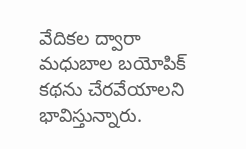వేదికల ద్వారా మధుబాల బయోపిక్ కథను చేరవేయాలని భావిస్తున్నారు.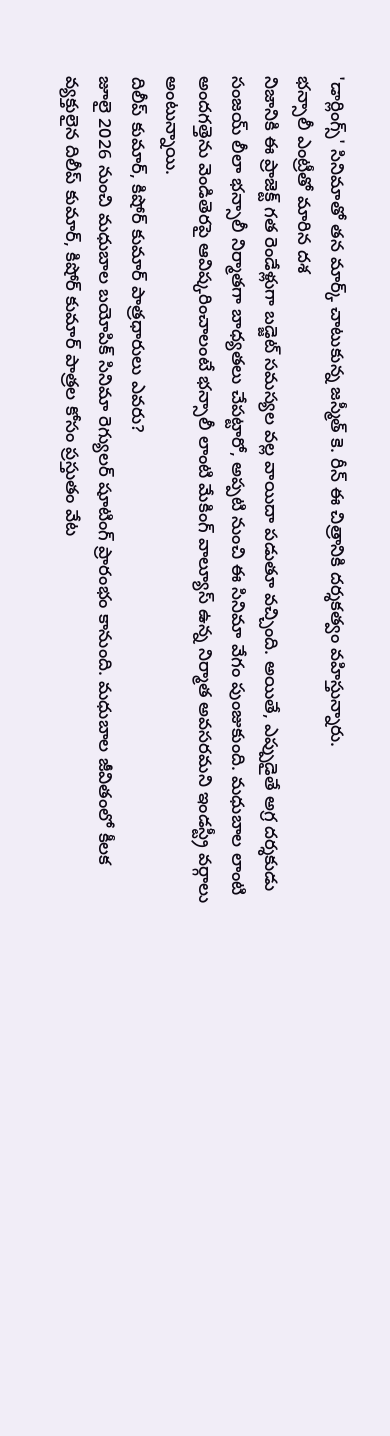'డార్లింగ్స్' సినిమాతో తన మార్క్ చాటుకున్న జస్మీత్ కె. రీన్ ఈ చిత్రానికి దర్శకత్వం వహిస్తున్నారు.
భన్సాలీ ఎంట్రీతో మారిన దశ
నిజానికి ఈ ప్రాజెక్ట్ గత రెండేళ్లుగా బడ్జెట్ సమస్యల వల్ల వాయిదా పడుతూ వచ్చింది. అయితే, ఎప్పుడైతే అగ్ర దర్శకుడు సంజయ్ లీలా భన్సాలీ నిర్మాతగా బాధ్యతలు చేపట్టారో, అప్పటి నుంచి ఈ సినిమా వేగం పుంజుకుంది. మధుబాల లాంటి అందగత్తెను వెండితెరపై ఆవిష్కరించాలంటే భన్సాలీ లాంటి మేకింగ్ వాల్యూస్ ఉన్న నిర్మాత అవసరమని ఇండస్ట్రీ వర్గాలు అంటున్నాయి.
దిలీప్ కుమార్, కిషోర్ కుమార్ పాత్రధారులు ఎవరు?
జూలై 2026 నుంచి మధుబాల బయోపిక్ సినిమా రెగ్యులర్ షూటింగ్ ప్రారంభం కానుంది. మధుబాల జీవితంలో కీలక వ్యక్తులైన దిలీప్ కుమార్, కిషోర్ కుమార్ పాత్రల కోసం ప్రస్తుతం వేట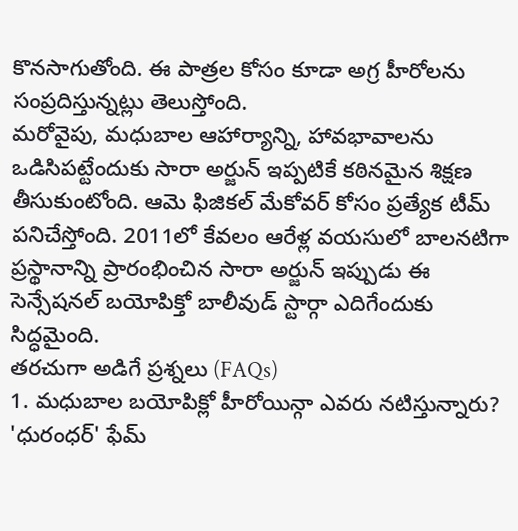కొనసాగుతోంది. ఈ పాత్రల కోసం కూడా అగ్ర హీరోలను సంప్రదిస్తున్నట్లు తెలుస్తోంది.
మరోవైపు, మధుబాల ఆహార్యాన్ని, హావభావాలను ఒడిసిపట్టేందుకు సారా అర్జున్ ఇప్పటికే కఠినమైన శిక్షణ తీసుకుంటోంది. ఆమె ఫిజికల్ మేకోవర్ కోసం ప్రత్యేక టీమ్ పనిచేస్తోంది. 2011లో కేవలం ఆరేళ్ల వయసులో బాలనటిగా ప్రస్థానాన్ని ప్రారంభించిన సారా అర్జున్ ఇప్పుడు ఈ సెన్సేషనల్ బయోపిక్తో బాలీవుడ్ స్టార్గా ఎదిగేందుకు సిద్ధమైంది.
తరచుగా అడిగే ప్రశ్నలు (FAQs)
1. మధుబాల బయోపిక్లో హీరోయిన్గా ఎవరు నటిస్తున్నారు?
'ధురంధర్' ఫేమ్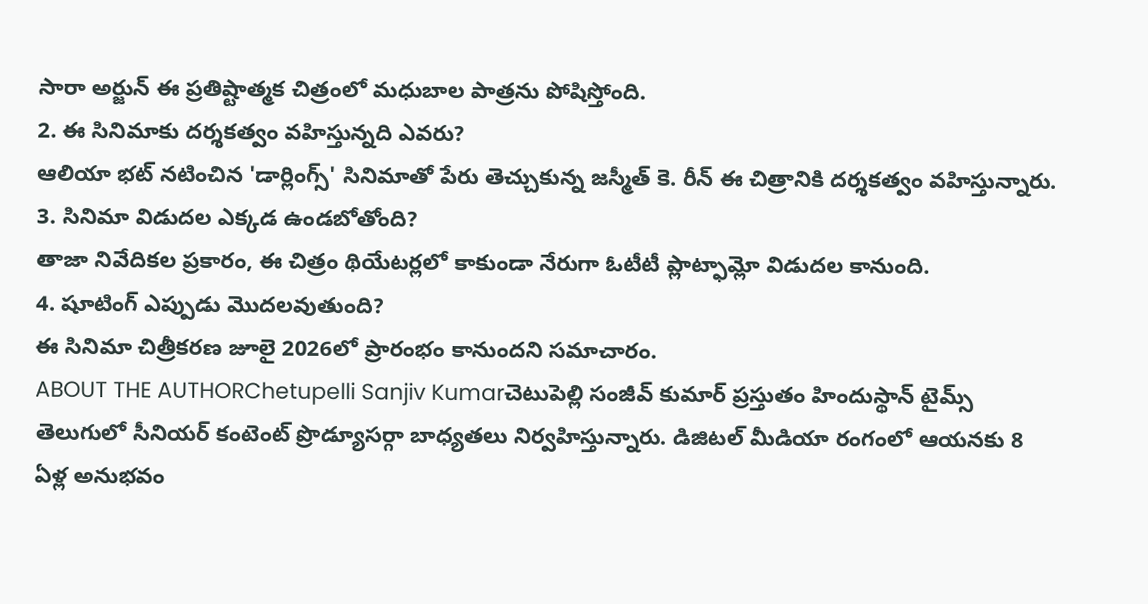సారా అర్జున్ ఈ ప్రతిష్టాత్మక చిత్రంలో మధుబాల పాత్రను పోషిస్తోంది.
2. ఈ సినిమాకు దర్శకత్వం వహిస్తున్నది ఎవరు?
ఆలియా భట్ నటించిన 'డార్లింగ్స్' సినిమాతో పేరు తెచ్చుకున్న జస్మీత్ కె. రీన్ ఈ చిత్రానికి దర్శకత్వం వహిస్తున్నారు.
3. సినిమా విడుదల ఎక్కడ ఉండబోతోంది?
తాజా నివేదికల ప్రకారం, ఈ చిత్రం థియేటర్లలో కాకుండా నేరుగా ఓటీటీ ప్లాట్ఫామ్లో విడుదల కానుంది.
4. షూటింగ్ ఎప్పుడు మొదలవుతుంది?
ఈ సినిమా చిత్రీకరణ జూలై 2026లో ప్రారంభం కానుందని సమాచారం.
ABOUT THE AUTHORChetupelli Sanjiv Kumarచెటుపెల్లి సంజీవ్ కుమార్ ప్రస్తుతం హిందుస్థాన్ టైమ్స్ తెలుగులో సీనియర్ కంటెంట్ ప్రొడ్యూసర్గా బాధ్యతలు నిర్వహిస్తున్నారు. డిజిటల్ మీడియా రంగంలో ఆయనకు 8 ఏళ్ల అనుభవం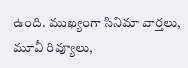ఉంది. ముఖ్యంగా సినిమా వార్తలు, మూవీ రివ్యూలు,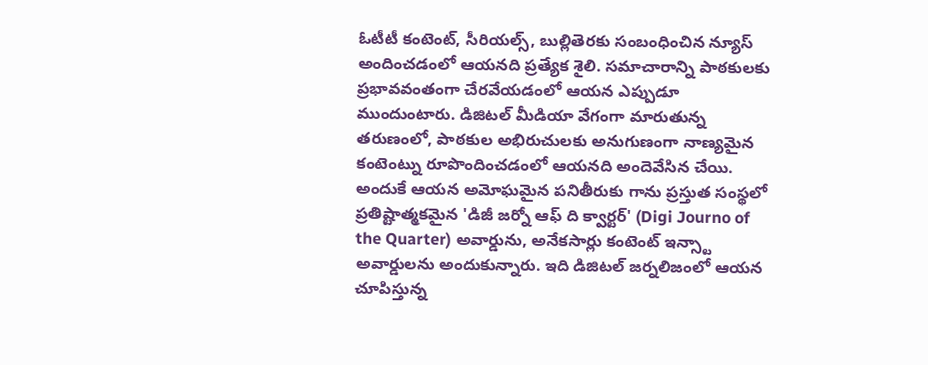ఓటీటీ కంటెంట్, సీరియల్స్, బుల్లితెరకు సంబంధించిన న్యూస్ అందించడంలో ఆయనది ప్రత్యేక శైలి. సమాచారాన్ని పాఠకులకు ప్రభావవంతంగా చేరవేయడంలో ఆయన ఎప్పుడూ ముందుంటారు. డిజిటల్ మీడియా వేగంగా మారుతున్న తరుణంలో, పాఠకుల అభిరుచులకు అనుగుణంగా నాణ్యమైన కంటెంట్ను రూపొందించడంలో ఆయనది అందెవేసిన చేయి. అందుకే ఆయన అమోఘమైన పనితీరుకు గాను ప్రస్తుత సంస్థలో ప్రతిష్టాత్మకమైన 'డిజీ జర్నో ఆఫ్ ది క్వార్టర్' (Digi Journo of the Quarter) అవార్డును, అనేకసార్లు కంటెంట్ ఇన్స్టా అవార్డులను అందుకున్నారు. ఇది డిజిటల్ జర్నలిజంలో ఆయన చూపిస్తున్న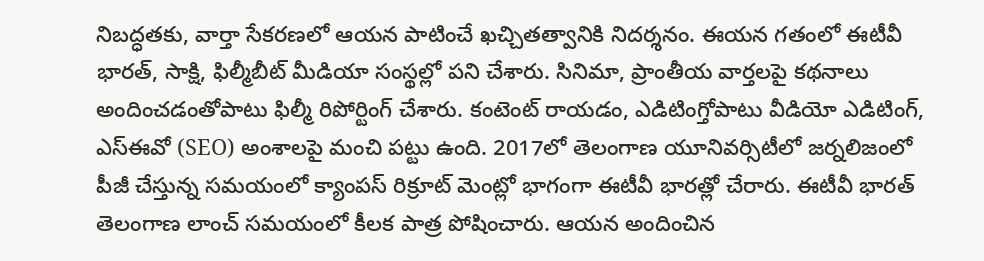నిబద్ధతకు, వార్తా సేకరణలో ఆయన పాటించే ఖచ్చితత్వానికి నిదర్శనం. ఈయన గతంలో ఈటీవీ భారత్, సాక్షి, ఫిల్మీబీట్ మీడియా సంస్థల్లో పని చేశారు. సినిమా, ప్రాంతీయ వార్తలపై కథనాలు అందించడంతోపాటు ఫిల్మీ రిపోర్టింగ్ చేశారు. కంటెంట్ రాయడం, ఎడిటింగ్తోపాటు వీడియో ఎడిటింగ్, ఎస్ఈవో (SEO) అంశాలపై మంచి పట్టు ఉంది. 2017లో తెలంగాణ యూనివర్సిటీలో జర్నలిజంలో పీజీ చేస్తున్న సమయంలో క్యాంపస్ రిక్రూట్ మెంట్లో భాగంగా ఈటీవీ భారత్లో చేరారు. ఈటీవీ భారత్ తెలంగాణ లాంచ్ సమయంలో కీలక పాత్ర పోషించారు. ఆయన అందించిన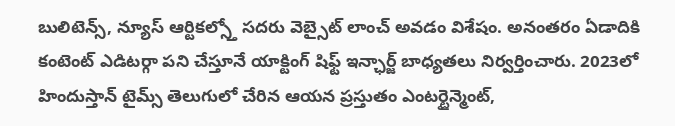బులిటెన్స్, న్యూస్ ఆర్టికల్స్తో సదరు వెబ్సైట్ లాంచ్ అవడం విశేషం. అనంతరం ఏడాదికి కంటెంట్ ఎడిటర్గా పని చేస్తూనే యాక్టింగ్ షిఫ్ట్ ఇన్ఛార్జ్ బాధ్యతలు నిర్వర్తించారు. 2023లో హిందుస్తాన్ టైమ్స్ తెలుగులో చేరిన ఆయన ప్రస్తుతం ఎంటర్టైన్మెంట్,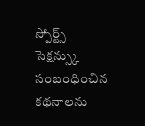స్పోర్ట్స్ సెక్షన్స్కు సంబంధించిన కథనాలను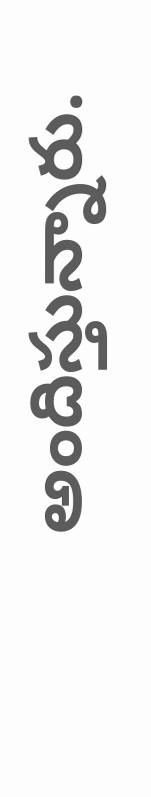అందిస్తున్నారు.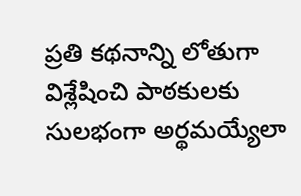ప్రతి కథనాన్ని లోతుగా విశ్లేషించి పాఠకులకు సులభంగా అర్థమయ్యేలా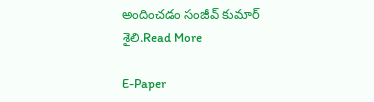అందించడం సంజీవ్ కుమార్ శైలి.Read More

E-Paper